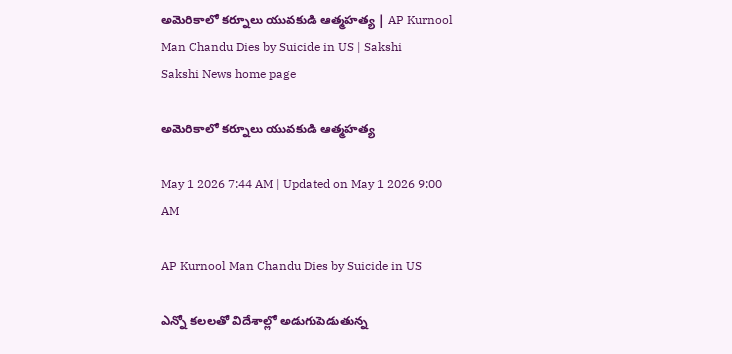అమెరికాలో కర్నూలు యువకుడి ఆత్మహత్య | AP Kurnool Man Chandu Dies by Suicide in US | Sakshi
Sakshi News home page

అమెరికాలో కర్నూలు యువకుడి ఆత్మహత్య

May 1 2026 7:44 AM | Updated on May 1 2026 9:00 AM

AP Kurnool Man Chandu Dies by Suicide in US

ఎన్నో కలలతో విదేశాల్లో అడుగుపెడుతున్న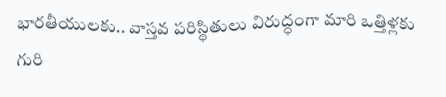భారతీయులకు.. వాస్తవ పరిస్థితులు విరుద్ధంగా మారి ఒత్తిళ్లకు గురి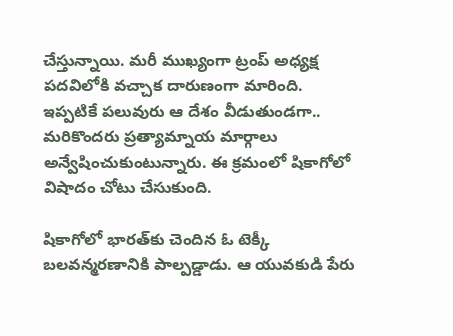చేస్తున్నాయి. మరీ ముఖ్యంగా ట్రంప్‌ అధ్యక్ష పదవిలోకి వచ్చాక దారుణంగా మారింది. ఇప్పటికే పలువురు ఆ దేశం వీడుతుండగా.. మరికొందరు ప్రత్యామ్నాయ మార్గాలు అన్వేషించుకుంటున్నారు. ఈ క్రమంలో షికాగోలో విషాదం చోటు చేసుకుంది.

షికాగోలో భారత్‌కు చెందిన ఓ టెక్కీ బలవన్మరణానికి పాల్పడ్డాడు. ఆ యువకుడి పేరు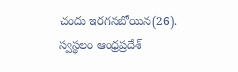చందు ఇరగనబోయిన(26). స్వస్థలం ఆంధ్రప్రదేశ్‌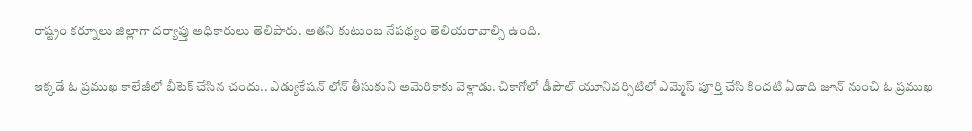రాష్ట్రం కర్నూలు జిల్లాగా దర్యాప్తు అధికారులు తెలిపారు. అతని కుటుంబ నేపథ్యం తెలియరావాల్సి ఉంది.

ఇక్కడే ఓ ప్రముఖ కాలేజీలో బీటెక్‌ చేసిన చందు.. ఎడ్యుకేషన్‌ లోన్‌ తీసుకుని అమెరికాకు వెళ్లాడు. చికాగోలో డీపౌల్‌ యూనివర్సిటిలో ఎమ్మెస్‌ పూర్తి చేసి కిందటి ఏడాది జూన్‌ నుంచి ఓ ప్రముఖ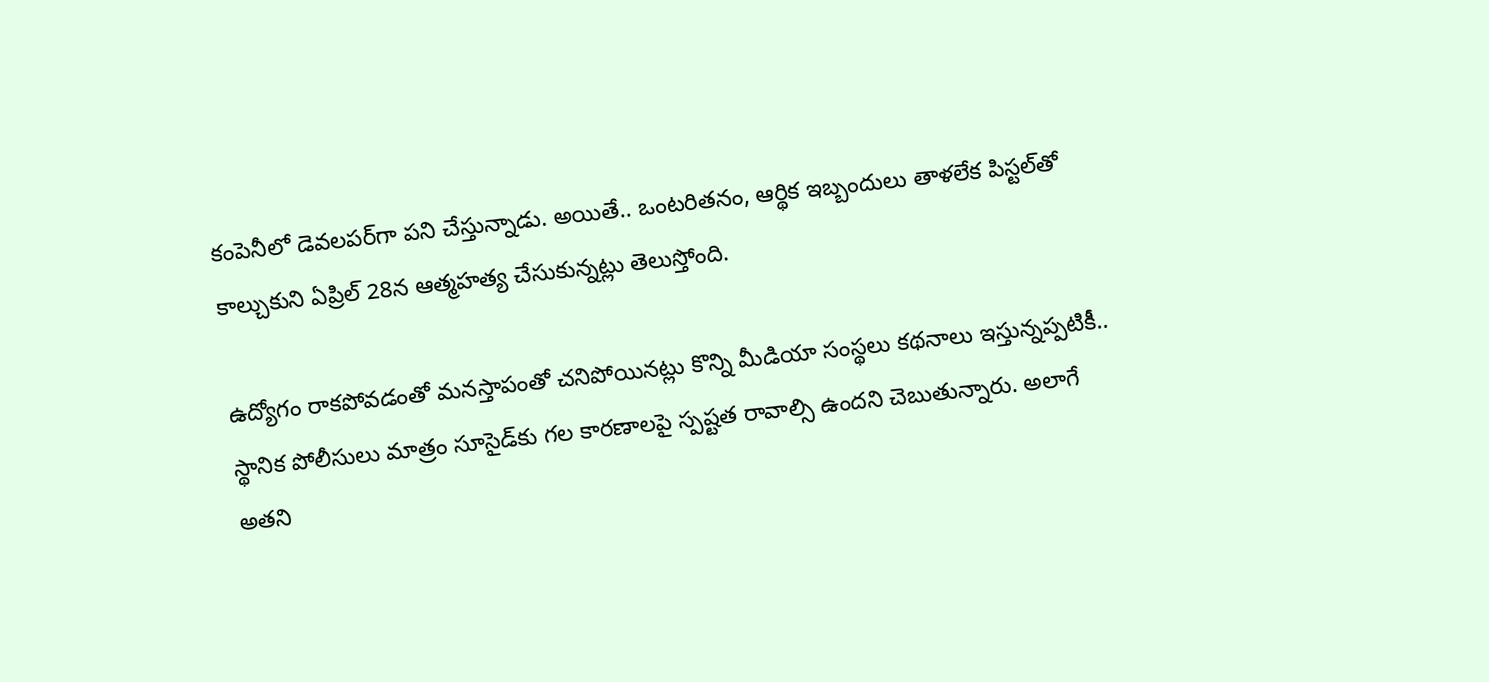కంపెనీలో డెవలపర్‌గా పని చేస్తున్నాడు. అయితే.. ఒంటరితనం, ఆర్థిక ఇబ్బందులు తాళలేక పిస్టల్‌తో కాల్చుకుని ఏప్రిల్‌ 28న ఆత్మహత్య చేసుకున్నట్లు తెలుస్తోంది.

ఉద్యోగం రాకపోవడంతో మనస్తాపంతో చనిపోయినట్లు కొన్ని మీడియా సంస్థలు కథనాలు ఇస్తున్నప్పటికీ.. స్థానిక పోలీసులు మాత్రం సూసైడ్‌కు గల కారణాలపై స్పష్టత రావాల్సి ఉందని చెబుతున్నారు. అలాగే అతని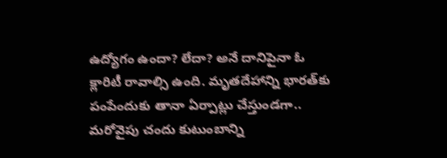ఉద్యోగం ఉందా? లేదా? అనే దానిపైనా ఓ క్లారిటీ రావాల్సి ఉంది. మృతదేహాన్ని భారత్‌కు పంపేందుకు తానా ఏర్పాట్లు చేస్తుండగా.. మరోవైపు చందు కుటుంబాన్ని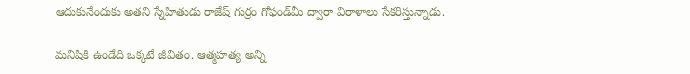ఆదుకునేందుకు అతని స్నేహితుడు రాజేష్‌ గుర్రం గోఫండ్‌మీ ద్వారా విరాళాలు సేకరిస్తున్నాడు.

మనిషికి ఉండేది ఒక్కటే జీవితం. ఆత్మహత్య అన్ని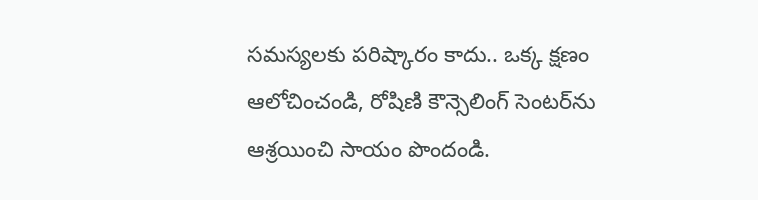సమస్యలకు పరిష్కారం కాదు.. ఒక్క క్షణం ఆలోచించండి, రోషిణి కౌన్సెలింగ్‌ సెంటర్‌ను ఆశ్రయించి సాయం పొందండి.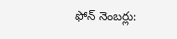ఫోన్‌ నెంబర్లు: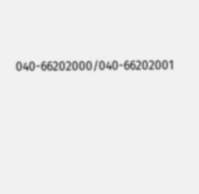040-66202000/040-66202001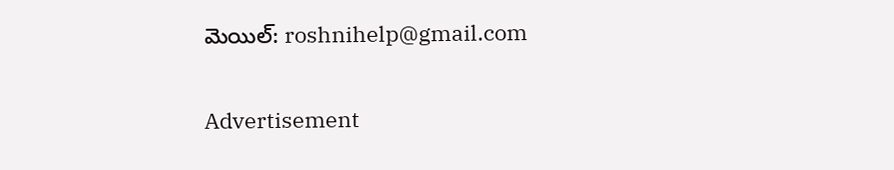మెయిల్: roshnihelp@gmail.com

Advertisement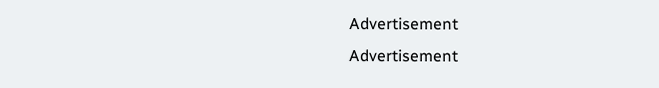Advertisement
Advertisement